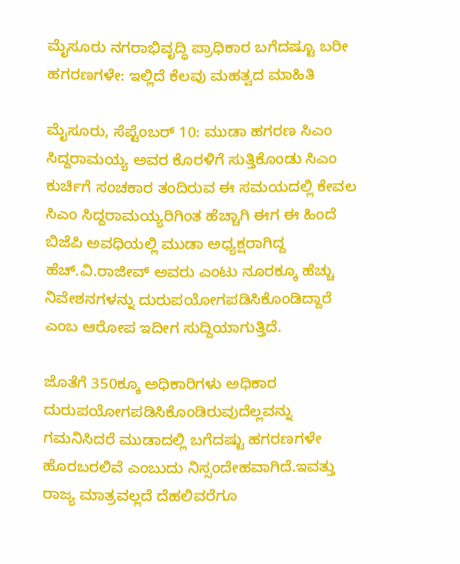ಮೈಸೂರು ನಗರಾಭಿವೃದ್ಧಿ ಪ್ರಾಧಿಕಾರ ಬಗೆದಷ್ಟೂ ಬರೀ ಹಗರಣಗಳೇ: ಇಲ್ಲಿದೆ ಕೆಲವು ಮಹತ್ವದ ಮಾಹಿತಿ

ಮೈಸೂರು, ಸೆಪ್ಟೆಂಬರ್‌ 10: ಮುಡಾ ಹಗರಣ ಸಿಎಂ ಸಿದ್ದರಾಮಯ್ಯ ಅವರ ಕೊರಳಿಗೆ ಸುತ್ತಿಕೊಂಡು ಸಿಎಂ ಕುರ್ಚಿಗೆ ಸಂಚಕಾರ ತಂದಿರುವ ಈ ಸಮಯದಲ್ಲಿ ಕೇವಲ ಸಿಎಂ ಸಿದ್ದರಾಮಯ್ಯರಿಗಿಂತ ಹೆಚ್ಚಾಗಿ ಈಗ ಈ ಹಿಂದೆ ಬಿಜೆಪಿ ಅವಧಿಯಲ್ಲಿ ಮುಡಾ ಅಧ್ಯಕ್ಷರಾಗಿದ್ದ ಹೆಚ್.ವಿ.ರಾಜೀವ್ ಅವರು ಎಂಟು ನೂರಕ್ಕೂ ಹೆಚ್ಚು ನಿವೇಶನಗಳನ್ನು ದುರುಪಯೋಗಪಡಿಸಿಕೊಂಡಿದ್ದಾರೆ ಎಂಬ ಆರೋಪ ಇದೀಗ ಸುದ್ದಿಯಾಗುತ್ತಿದೆ.

ಜೊತೆಗೆ 350ಕ್ಕೂ ಅಧಿಕಾರಿಗಳು ಅಧಿಕಾರ ದುರುಪಯೋಗಪಡಿಸಿಕೊಂಡಿರುವುದೆಲ್ಲವನ್ನು ಗಮನಿಸಿದರೆ ಮುಡಾದಲ್ಲಿ ಬಗೆದಷ್ಟು ಹಗರಣಗಳೇ ಹೊರಬರಲಿವೆ ಎಂಬುದು ನಿಸ್ಸಂದೇಹವಾಗಿದೆ.ಇವತ್ತು ರಾಜ್ಯ ಮಾತ್ರವಲ್ಲದೆ ದೆಹಲಿವರೆಗೂ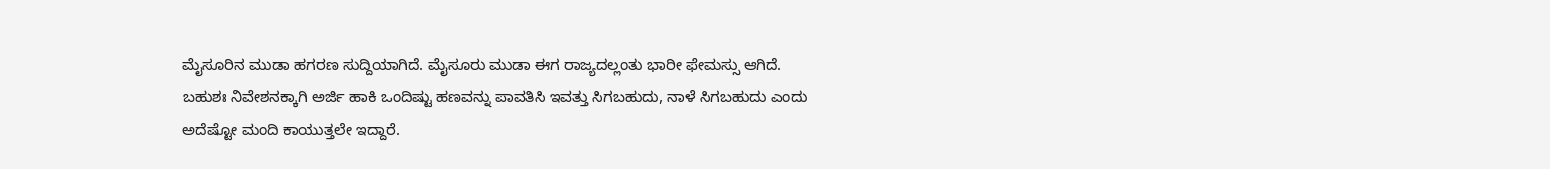ಮೈಸೂರಿನ ಮುಡಾ ಹಗರಣ ಸುದ್ದಿಯಾಗಿದೆ. ಮೈಸೂರು ಮುಡಾ ಈಗ ರಾಜ್ಯದಲ್ಲಂತು ಭಾರೀ ಫೇಮಸ್ಸು ಆಗಿದೆ. ಬಹುಶಃ ನಿವೇಶನಕ್ಕಾಗಿ ಅರ್ಜಿ ಹಾಕಿ ಒಂದಿಷ್ಟು ಹಣವನ್ನು ಪಾವತಿಸಿ ಇವತ್ತು ಸಿಗಬಹುದು, ನಾಳೆ ಸಿಗಬಹುದು ಎಂದು ಅದೆಷ್ಟೋ ಮಂದಿ ಕಾಯುತ್ತಲೇ ಇದ್ದಾರೆ.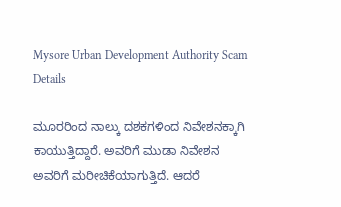Mysore Urban Development Authority Scam Details

ಮೂರರಿಂದ ನಾಲ್ಕು ದಶಕಗಳಿಂದ ನಿವೇಶನಕ್ಕಾಗಿ ಕಾಯುತ್ತಿದ್ದಾರೆ. ಅವರಿಗೆ ಮುಡಾ ನಿವೇಶನ ಅವರಿಗೆ ಮರೀಚಿಕೆಯಾಗುತ್ತಿದೆ. ಆದರೆ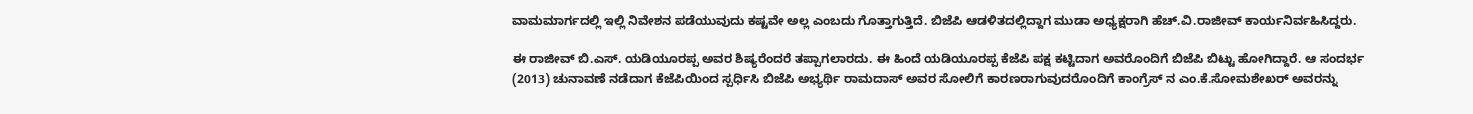ವಾಮಮಾರ್ಗದಲ್ಲಿ ಇಲ್ಲಿ ನಿವೇಶನ ಪಡೆಯುವುದು ಕಷ್ಟವೇ ಅಲ್ಲ ಎಂಬದು ಗೊತ್ತಾಗುತ್ತಿದೆ. ಬಿಜೆಪಿ ಆಡಳಿತದಲ್ಲಿದ್ದಾಗ ಮುಡಾ ಅಧ್ಯಕ್ಷರಾಗಿ ಹೆಚ್.ವಿ.ರಾಜೀವ್ ಕಾರ್ಯನಿರ್ವಹಿಸಿದ್ದರು.

ಈ ರಾಜೀವ್ ಬಿ.ಎಸ್. ಯಡಿಯೂರಪ್ಪ ಅವರ ಶಿಷ್ಯರೆಂದರೆ ತಪ್ಪಾಗಲಾರದು. ಈ ಹಿಂದೆ ಯಡಿಯೂರಪ್ಪ ಕೆಜೆಪಿ ಪಕ್ಷ ಕಟ್ಟಿದಾಗ ಅವರೊಂದಿಗೆ ಬಿಜೆಪಿ ಬಿಟ್ಟು ಹೋಗಿದ್ದಾರೆ. ಆ ಸಂದರ್ಭ (2013) ಚುನಾವಣೆ ನಡೆದಾಗ ಕೆಜೆಪಿಯಿಂದ ಸ್ಪರ್ಧಿಸಿ ಬಿಜೆಪಿ ಅಭ್ಯರ್ಥಿ ರಾಮದಾಸ್ ಅವರ ಸೋಲಿಗೆ ಕಾರಣರಾಗುವುದರೊಂದಿಗೆ ಕಾಂಗ್ರೆಸ್ ನ ಎಂ.ಕೆ.ಸೋಮಶೇಖರ್ ಅವರನ್ನು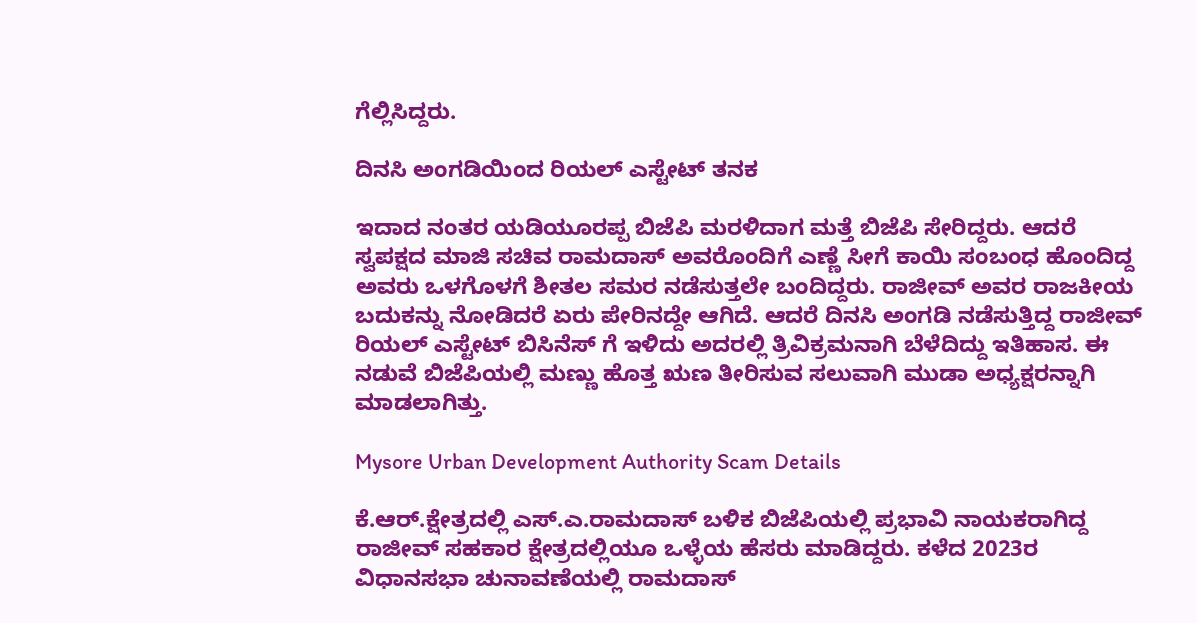ಗೆಲ್ಲಿಸಿದ್ದರು.

ದಿನಸಿ ಅಂಗಡಿಯಿಂದ ರಿಯಲ್ ಎಸ್ಟೇಟ್ ತನಕ

ಇದಾದ ನಂತರ ಯಡಿಯೂರಪ್ಪ ಬಿಜೆಪಿ ಮರಳಿದಾಗ ಮತ್ತೆ ಬಿಜೆಪಿ ಸೇರಿದ್ದರು. ಆದರೆ ಸ್ವಪಕ್ಷದ ಮಾಜಿ ಸಚಿವ ರಾಮದಾಸ್ ಅವರೊಂದಿಗೆ ಎಣ್ಣೆ ಸೀಗೆ ಕಾಯಿ ಸಂಬಂಧ ಹೊಂದಿದ್ದ ಅವರು ಒಳಗೊಳಗೆ ಶೀತಲ ಸಮರ ನಡೆಸುತ್ತಲೇ ಬಂದಿದ್ದರು. ರಾಜೀವ್ ಅವರ ರಾಜಕೀಯ ಬದುಕನ್ನು ನೋಡಿದರೆ ಏರು ಪೇರಿನದ್ದೇ ಆಗಿದೆ. ಆದರೆ ದಿನಸಿ ಅಂಗಡಿ ನಡೆಸುತ್ತಿದ್ದ ರಾಜೀವ್ ರಿಯಲ್ ಎಸ್ಟೇಟ್ ಬಿಸಿನೆಸ್ ಗೆ ಇಳಿದು ಅದರಲ್ಲಿ ತ್ರಿವಿಕ್ರಮನಾಗಿ ಬೆಳೆದಿದ್ದು ಇತಿಹಾಸ. ಈ ನಡುವೆ ಬಿಜೆಪಿಯಲ್ಲಿ ಮಣ್ಣು ಹೊತ್ತ ಋಣ ತೀರಿಸುವ ಸಲುವಾಗಿ ಮುಡಾ ಅಧ್ಯಕ್ಷರನ್ನಾಗಿ ಮಾಡಲಾಗಿತ್ತು.

Mysore Urban Development Authority Scam Details

ಕೆ.ಆರ್.ಕ್ಷೇತ್ರದಲ್ಲಿ ಎಸ್.ಎ.ರಾಮದಾಸ್ ಬಳಿಕ ಬಿಜೆಪಿಯಲ್ಲಿ ಪ್ರಭಾವಿ ನಾಯಕರಾಗಿದ್ದ ರಾಜೀವ್ ಸಹಕಾರ ಕ್ಷೇತ್ರದಲ್ಲಿಯೂ ಒಳ್ಳೆಯ ಹೆಸರು ಮಾಡಿದ್ದರು. ಕಳೆದ 2023ರ ವಿಧಾನಸಭಾ ಚುನಾವಣೆಯಲ್ಲಿ ರಾಮದಾಸ್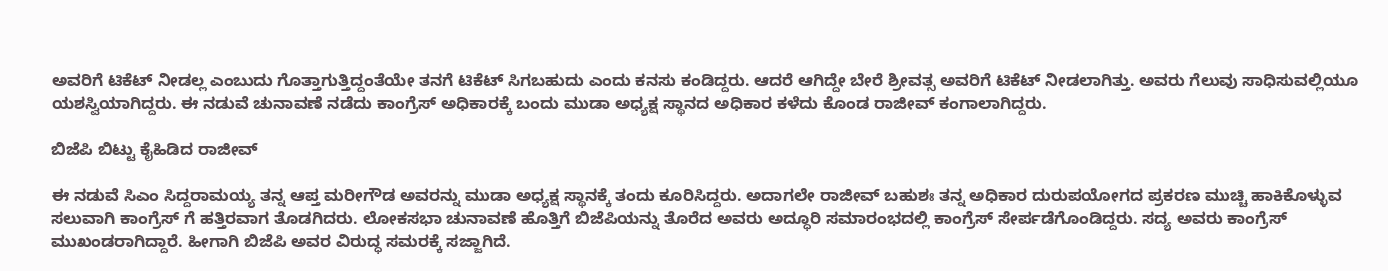ಅವರಿಗೆ ಟಿಕೆಟ್ ನೀಡಲ್ಲ ಎಂಬುದು ಗೊತ್ತಾಗುತ್ತಿದ್ದಂತೆಯೇ ತನಗೆ ಟಿಕೆಟ್ ಸಿಗಬಹುದು ಎಂದು ಕನಸು ಕಂಡಿದ್ದರು. ಆದರೆ ಆಗಿದ್ದೇ ಬೇರೆ ಶ್ರೀವತ್ಸ ಅವರಿಗೆ ಟಿಕೆಟ್ ನೀಡಲಾಗಿತ್ತು. ಅವರು ಗೆಲುವು ಸಾಧಿಸುವಲ್ಲಿಯೂ ಯಶಸ್ವಿಯಾಗಿದ್ದರು. ಈ ನಡುವೆ ಚುನಾವಣೆ ನಡೆದು ಕಾಂಗ್ರೆಸ್ ಅಧಿಕಾರಕ್ಕೆ ಬಂದು ಮುಡಾ ಅಧ್ಯಕ್ಷ ಸ್ಥಾನದ ಅಧಿಕಾರ ಕಳೆದು ಕೊಂಡ ರಾಜೀವ್ ಕಂಗಾಲಾಗಿದ್ದರು.

ಬಿಜೆಪಿ ಬಿಟ್ಟು ಕೈಹಿಡಿದ ರಾಜೀವ್

ಈ ನಡುವೆ ಸಿಎಂ ಸಿದ್ದರಾಮಯ್ಯ ತನ್ನ ಆಪ್ತ ಮರೀಗೌಡ ಅವರನ್ನು ಮುಡಾ ಅಧ್ಯಕ್ಷ ಸ್ಥಾನಕ್ಕೆ ತಂದು ಕೂರಿಸಿದ್ದರು. ಅದಾಗಲೇ ರಾಜೀವ್ ಬಹುಶಃ ತನ್ನ ಅಧಿಕಾರ ದುರುಪಯೋಗದ ಪ್ರಕರಣ ಮುಚ್ಚಿ ಹಾಕಿಕೊಳ್ಳುವ ಸಲುವಾಗಿ ಕಾಂಗ್ರೆಸ್ ಗೆ ಹತ್ತಿರವಾಗ ತೊಡಗಿದರು. ಲೋಕಸಭಾ ಚುನಾವಣೆ ಹೊತ್ತಿಗೆ ಬಿಜೆಪಿಯನ್ನು ತೊರೆದ ಅವರು ಅದ್ಧೂರಿ ಸಮಾರಂಭದಲ್ಲಿ ಕಾಂಗ್ರೆಸ್ ಸೇರ್ಪಡೆಗೊಂಡಿದ್ದರು. ಸದ್ಯ ಅವರು ಕಾಂಗ್ರೆಸ್ ಮುಖಂಡರಾಗಿದ್ದಾರೆ. ಹೀಗಾಗಿ ಬಿಜೆಪಿ ಅವರ ವಿರುದ್ಧ ಸಮರಕ್ಕೆ ಸಜ್ಜಾಗಿದೆ.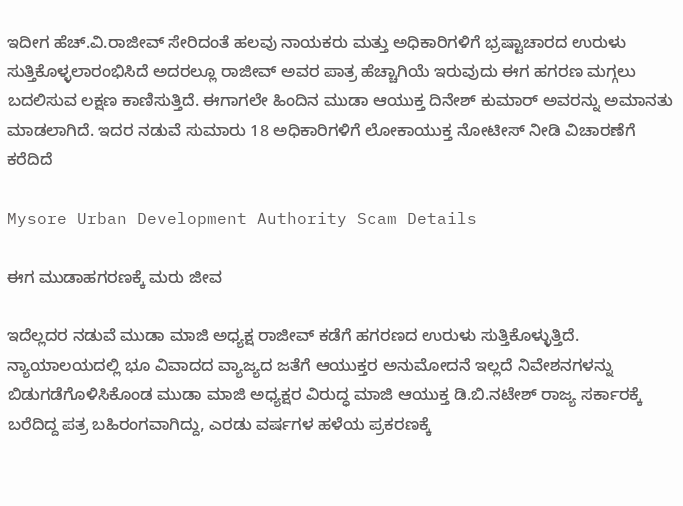ಇದೀಗ ಹೆಚ್.ವಿ.ರಾಜೀವ್ ಸೇರಿದಂತೆ ಹಲವು ನಾಯಕರು ಮತ್ತು ಅಧಿಕಾರಿಗಳಿಗೆ ಭ್ರಷ್ಟಾಚಾರದ ಉರುಳು ಸುತ್ತಿಕೊಳ್ಳಲಾರಂಭಿಸಿದೆ ಅದರಲ್ಲೂ ರಾಜೀವ್ ಅವರ ಪಾತ್ರ ಹೆಚ್ಚಾಗಿಯೆ ಇರುವುದು ಈಗ ಹಗರಣ ಮಗ್ಗಲು ಬದಲಿಸುವ ಲಕ್ಷಣ ಕಾಣಿಸುತ್ತಿದೆ. ಈಗಾಗಲೇ ಹಿಂದಿನ ಮುಡಾ ಆಯುಕ್ತ ದಿನೇಶ್ ಕುಮಾರ್ ಅವರನ್ನು ಅಮಾನತು ಮಾಡಲಾಗಿದೆ. ಇದರ ನಡುವೆ ಸುಮಾರು 18 ಅಧಿಕಾರಿಗಳಿಗೆ ಲೋಕಾಯುಕ್ತ ನೋಟೀಸ್ ನೀಡಿ ವಿಚಾರಣೆಗೆ ಕರೆದಿದೆ

Mysore Urban Development Authority Scam Details

ಈಗ ಮುಡಾಹಗರಣಕ್ಕೆ ಮರು ಜೀವ

ಇದೆಲ್ಲದರ ನಡುವೆ ಮುಡಾ ಮಾಜಿ ಅಧ್ಯಕ್ಷ ರಾಜೀವ್ ಕಡೆಗೆ ಹಗರಣದ ಉರುಳು ಸುತ್ತಿಕೊಳ್ಳುತ್ತಿದೆ. ನ್ಯಾಯಾಲಯದಲ್ಲಿ ಭೂ ವಿವಾದದ ವ್ಯಾಜ್ಯದ ಜತೆಗೆ ಆಯುಕ್ತರ ಅನುಮೋದನೆ ಇಲ್ಲದೆ ನಿವೇಶನಗಳನ್ನು ಬಿಡುಗಡೆಗೊಳಿಸಿಕೊಂಡ ಮುಡಾ ಮಾಜಿ ಅಧ್ಯಕ್ಷರ ವಿರುದ್ಧ ಮಾಜಿ ಆಯುಕ್ತ ಡಿ.ಬಿ.ನಟೇಶ್ ರಾಜ್ಯ ಸರ್ಕಾರಕ್ಕೆ ಬರೆದಿದ್ದ ಪತ್ರ ಬಹಿರಂಗವಾಗಿದ್ದು, ಎರಡು ವರ್ಷಗಳ ಹಳೆಯ ಪ್ರಕರಣಕ್ಕೆ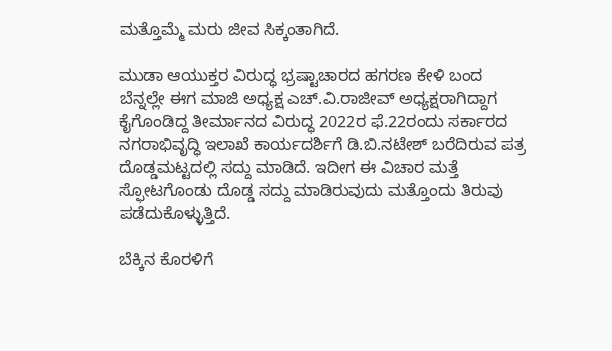ಮತ್ತೊಮ್ಮೆ ಮರು ಜೀವ ಸಿಕ್ಕಂತಾಗಿದೆ.

ಮುಡಾ ಆಯುಕ್ತರ ವಿರುದ್ಧ ಭ್ರಷ್ಟಾಚಾರದ ಹಗರಣ ಕೇಳಿ ಬಂದ ಬೆನ್ನಲ್ಲೇ ಈಗ ಮಾಜಿ ಅಧ್ಯಕ್ಷ ಎಚ್.ವಿ.ರಾಜೀವ್ ಅಧ್ಯಕ್ಷರಾಗಿದ್ದಾಗ ಕೈಗೊಂಡಿದ್ದ ತೀರ್ಮಾನದ ವಿರುದ್ಧ 2022ರ ಫೆ.22ರಂದು ಸರ್ಕಾರದ ನಗರಾಭಿವೃದ್ಧಿ ಇಲಾಖೆ ಕಾರ್ಯದರ್ಶಿಗೆ ಡಿ.ಬಿ.ನಟೇಶ್ ಬರೆದಿರುವ ಪತ್ರ ದೊಡ್ಡಮಟ್ಟದಲ್ಲಿ ಸದ್ದು ಮಾಡಿದೆ. ಇದೀಗ ಈ ವಿಚಾರ ಮತ್ತೆ ಸ್ಫೋಟಗೊಂಡು ದೊಡ್ಡ ಸದ್ದು ಮಾಡಿರುವುದು ಮತ್ತೊಂದು ತಿರುವು ಪಡೆದುಕೊಳ್ಳುತ್ತಿದೆ.

ಬೆಕ್ಕಿನ ಕೊರಳಿಗೆ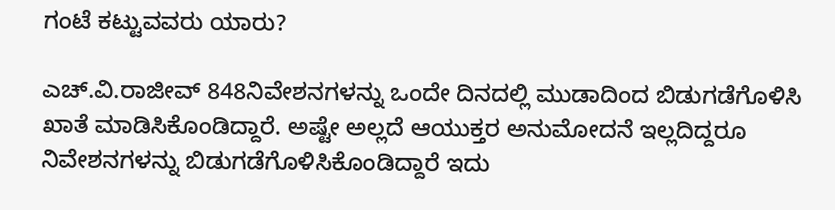ಗಂಟೆ ಕಟ್ಟುವವರು ಯಾರು?

ಎಚ್.ವಿ.ರಾಜೀವ್ 848ನಿವೇಶನಗಳನ್ನು ಒಂದೇ ದಿನದಲ್ಲಿ ಮುಡಾದಿಂದ ಬಿಡುಗಡೆಗೊಳಿಸಿ ಖಾತೆ ಮಾಡಿಸಿಕೊಂಡಿದ್ದಾರೆ. ಅಷ್ಟೇ ಅಲ್ಲದೆ ಆಯುಕ್ತರ ಅನುಮೋದನೆ ಇಲ್ಲದಿದ್ದರೂ ನಿವೇಶನಗಳನ್ನು ಬಿಡುಗಡೆಗೊಳಿಸಿಕೊಂಡಿದ್ದಾರೆ ಇದು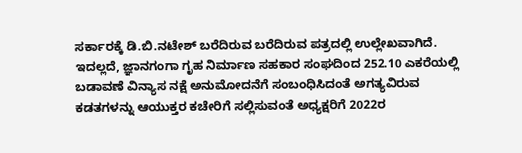ಸರ್ಕಾರಕ್ಕೆ ಡಿ.ಬಿ.ನಟೇಶ್ ಬರೆದಿರುವ ಬರೆದಿರುವ ಪತ್ರದಲ್ಲಿ ಉಲ್ಲೇಖವಾಗಿದೆ. ಇದಲ್ಲದೆ, ಜ್ಞಾನಗಂಗಾ ಗೃಹ ನಿರ್ಮಾಣ ಸಹಕಾರ ಸಂಘದಿಂದ 252.10 ಎಕರೆಯಲ್ಲಿ ಬಡಾವಣೆ ವಿನ್ಯಾಸ ನಕ್ಷೆ ಅನುಮೋದನೆಗೆ ಸಂಬಂಧಿಸಿದಂತೆ ಅಗತ್ಯವಿರುವ ಕಡತಗಳನ್ನು ಆಯುಕ್ತರ ಕಚೇರಿಗೆ ಸಲ್ಲಿಸುವಂತೆ ಅಧ್ಯಕ್ಷರಿಗೆ 2022ರ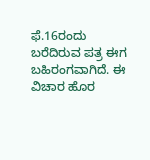ಫೆ.16ರಂದು ಬರೆದಿರುವ ಪತ್ರ ಈಗ ಬಹಿರಂಗವಾಗಿದೆ. ಈ ವಿಚಾರ ಹೊರ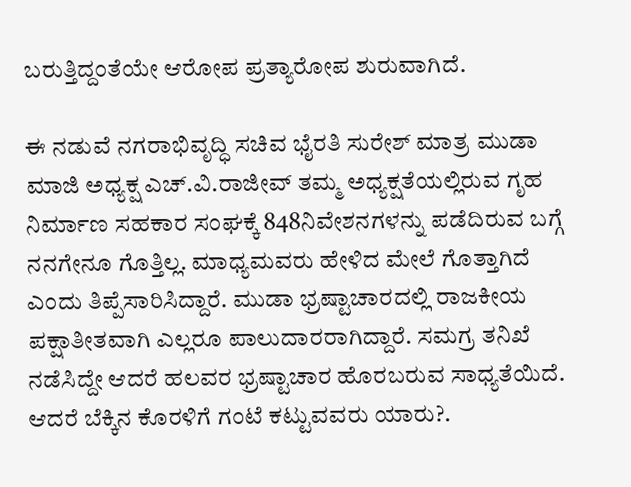ಬರುತ್ತಿದ್ದಂತೆಯೇ ಆರೋಪ ಪ್ರತ್ಯಾರೋಪ ಶುರುವಾಗಿದೆ.

ಈ ನಡುವೆ ನಗರಾಭಿವೃದ್ಧಿ ಸಚಿವ ಭೈರತಿ ಸುರೇಶ್ ಮಾತ್ರ ಮುಡಾ ಮಾಜಿ ಅಧ್ಯಕ್ಷ ಎಚ್.ವಿ.ರಾಜೀವ್ ತಮ್ಮ ಅಧ್ಯಕ್ಷತೆಯಲ್ಲಿರುವ ಗೃಹ ನಿರ್ಮಾಣ ಸಹಕಾರ ಸಂಘಕ್ಕೆ 848ನಿವೇಶನಗಳನ್ನು ಪಡೆದಿರುವ ಬಗ್ಗೆ ನನಗೇನೂ ಗೊತ್ತಿಲ್ಲ. ಮಾಧ್ಯಮವರು ಹೇಳಿದ ಮೇಲೆ ಗೊತ್ತಾಗಿದೆ ಎಂದು ತಿಪ್ಪೆಸಾರಿಸಿದ್ದಾರೆ. ಮುಡಾ ಭ್ರಷ್ಟಾಚಾರದಲ್ಲಿ ರಾಜಕೀಯ ಪಕ್ಷಾತೀತವಾಗಿ ಎಲ್ಲರೂ ಪಾಲುದಾರರಾಗಿದ್ದಾರೆ. ಸಮಗ್ರ ತನಿಖೆ ನಡೆಸಿದ್ದೇ ಆದರೆ ಹಲವರ ಭ್ರಷ್ಟಾಚಾರ ಹೊರಬರುವ ಸಾಧ್ಯತೆಯಿದೆ. ಆದರೆ ಬೆಕ್ಕಿನ ಕೊರಳಿಗೆ ಗಂಟೆ ಕಟ್ಟುವವರು ಯಾರು?.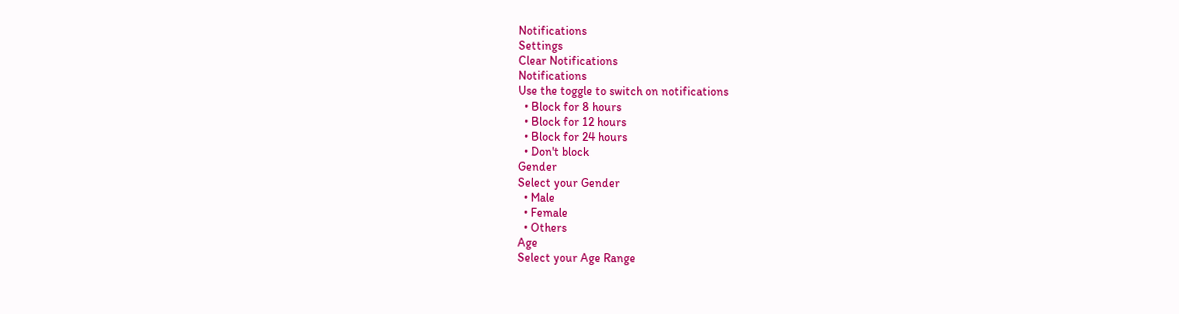Notifications
Settings
Clear Notifications
Notifications
Use the toggle to switch on notifications
  • Block for 8 hours
  • Block for 12 hours
  • Block for 24 hours
  • Don't block
Gender
Select your Gender
  • Male
  • Female
  • Others
Age
Select your Age Range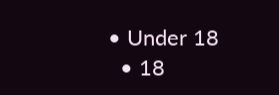• Under 18
  • 18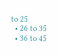to 25
  • 26 to 35
  • 36 to 45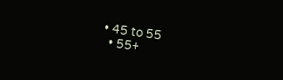• 45 to 55
  • 55+